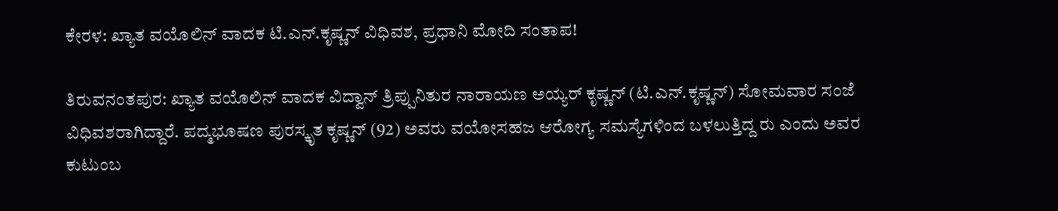ಕೇರಳ: ಖ್ಯಾತ ವಯೊಲಿನ್‌ ವಾದಕ ಟಿ.ಎನ್‌.ಕೃಷ್ಣನ್‌ ವಿಧಿವಶ, ಪ್ರಧಾನಿ ಮೋದಿ ಸಂತಾಪ!

ತಿರುವನಂತಪುರ: ಖ್ಯಾತ ವಯೊಲಿನ್‌ ವಾದಕ ವಿದ್ವಾನ್‌ ತ್ರಿಪ್ಪುನಿತುರ ನಾರಾಯಣ ಅಯ್ಯರ್‌ ಕೃಷ್ಣನ್‌ (ಟಿ.ಎನ್‌.ಕೃಷ್ಣನ್‌) ಸೋಮವಾರ ಸಂಜೆ ವಿಧಿವಶರಾಗಿದ್ದಾರೆ. ಪದ್ಮಭೂಷಣ ಪುರಸ್ಕೃತ ಕೃಷ್ಣನ್‌ (92) ಅವರು ವಯೋಸಹಜ ಆರೋಗ್ಯ ಸಮಸ್ಯೆಗಳಿಂದ ಬಳಲುತ್ತಿದ್ದ ರು ಎಂದು ಅವರ ಕುಟುಂಬ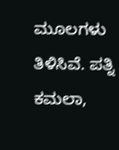ಮೂಲಗಳು ತಿಳಿಸಿವೆ. ಪತ್ನಿ ಕಮಲಾ,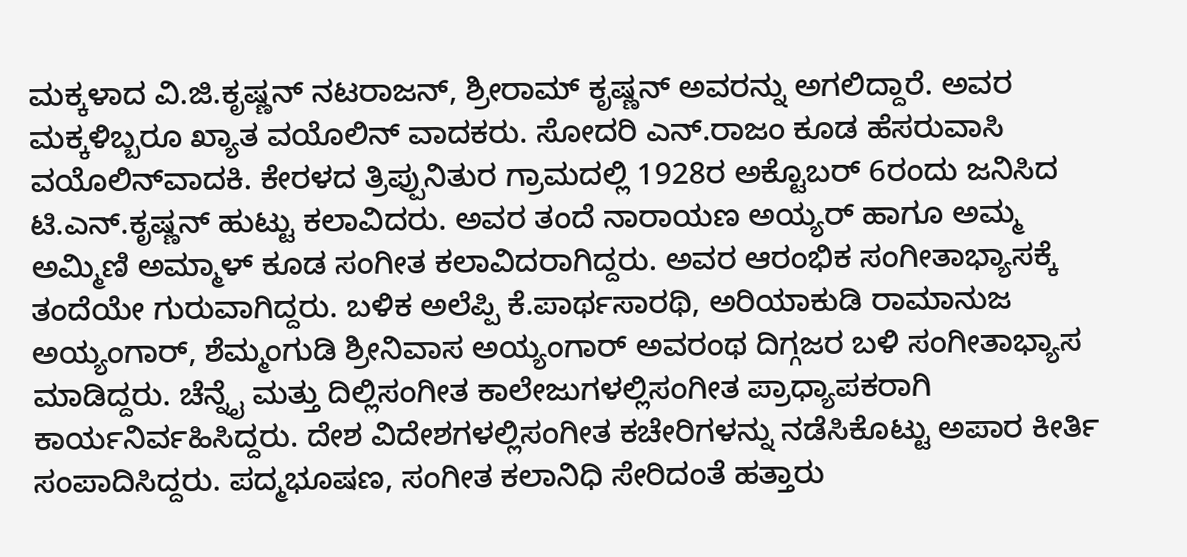ಮಕ್ಕಳಾದ ವಿ.ಜಿ.ಕೃಷ್ಣನ್‌ ನಟರಾಜನ್‌, ಶ್ರೀರಾಮ್‌ ಕೃಷ್ಣನ್‌ ಅವರನ್ನು ಅಗಲಿದ್ದಾರೆ. ಅವರ ಮಕ್ಕಳಿಬ್ಬರೂ ಖ್ಯಾತ ವಯೊಲಿನ್‌ ವಾದಕರು. ಸೋದರಿ ಎನ್‌.ರಾಜಂ ಕೂಡ ಹೆಸರುವಾಸಿ ವಯೊಲಿನ್‌ವಾದಕಿ. ಕೇರಳದ ತ್ರಿಪ್ಪುನಿತುರ ಗ್ರಾಮದಲ್ಲಿ 1928ರ ಅಕ್ಟೊಬರ್‌ 6ರಂದು ಜನಿಸಿದ ಟಿ.ಎನ್‌.ಕೃಷ್ಣನ್‌ ಹುಟ್ಟು ಕಲಾವಿದರು. ಅವರ ತಂದೆ ನಾರಾಯಣ ಅಯ್ಯರ್‌ ಹಾಗೂ ಅಮ್ಮ ಅಮ್ಮಿಣಿ ಅಮ್ಮಾಳ್‌ ಕೂಡ ಸಂಗೀತ ಕಲಾವಿದರಾಗಿದ್ದರು. ಅವರ ಆರಂಭಿಕ ಸಂಗೀತಾಭ್ಯಾಸಕ್ಕೆ ತಂದೆಯೇ ಗುರುವಾಗಿದ್ದರು. ಬಳಿಕ ಅಲೆಪ್ಪಿ ಕೆ.ಪಾರ್ಥಸಾರಥಿ, ಅರಿಯಾಕುಡಿ ರಾಮಾನುಜ ಅಯ್ಯಂಗಾರ್‌, ಶೆಮ್ಮಂಗುಡಿ ಶ್ರೀನಿವಾಸ ಅಯ್ಯಂಗಾರ್‌ ಅವರಂಥ ದಿಗ್ಗಜರ ಬಳಿ ಸಂಗೀತಾಭ್ಯಾಸ ಮಾಡಿದ್ದರು. ಚೆನ್ನೈ ಮತ್ತು ದಿಲ್ಲಿಸಂಗೀತ ಕಾಲೇಜುಗಳಲ್ಲಿಸಂಗೀತ ಪ್ರಾಧ್ಯಾಪಕರಾಗಿ ಕಾರ್ಯನಿರ್ವಹಿಸಿದ್ದರು. ದೇಶ ವಿದೇಶಗಳಲ್ಲಿಸಂಗೀತ ಕಚೇರಿಗಳನ್ನು ನಡೆಸಿಕೊಟ್ಟು ಅಪಾರ ಕೀರ್ತಿ ಸಂಪಾದಿಸಿದ್ದರು. ಪದ್ಮಭೂಷಣ, ಸಂಗೀತ ಕಲಾನಿಧಿ ಸೇರಿದಂತೆ ಹತ್ತಾರು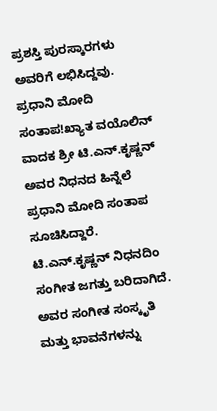ಪ್ರಶಸ್ತಿ ಪುರಸ್ಕಾರಗಳು ಅವರಿಗೆ ಲಭಿಸಿದ್ದವು. ಪ್ರಧಾನಿ ಮೋದಿ ಸಂತಾಪ!ಖ್ಯಾತ ವಯೊಲಿನ್‌ ವಾದಕ ಶ್ರೀ ಟಿ.ಎನ್.ಕೃಷ್ಣನ್ ಅವರ ನಿಧನದ ಹಿನ್ನೆಲೆ ಪ್ರಧಾನಿ ಮೋದಿ ಸಂತಾಪ ಸೂಚಿಸಿದ್ದಾರೆ. ಟಿ.ಎನ್.ಕೃಷ್ಣನ್ ನಿಧನದಿಂ ಸಂಗೀತ ಜಗತ್ತು ಬರಿದಾಗಿದೆ. ಅವರ ಸಂಗೀತ ಸಂಸ್ಕೃತಿ ಮತ್ತು ಭಾವನೆಗಳನ್ನು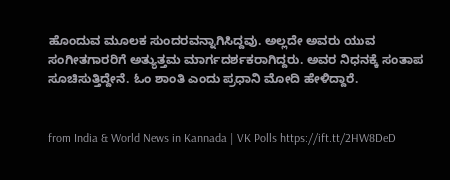ಹೊಂದುವ ಮೂಲಕ ಸುಂದರವನ್ನಾಗಿಸಿದ್ದವು. ಅಲ್ಲದೇ ಅವರು ಯುವ ಸಂಗೀತಗಾರರಿಗೆ ಅತ್ಯುತ್ತಮ ಮಾರ್ಗದರ್ಶಕರಾಗಿದ್ದರು. ಅವರ ನಿಧನಕ್ಕೆ ಸಂತಾಪ ಸೂಚಿಸುತ್ತಿದ್ದೇನೆ. ಓಂ ಶಾಂತಿ ಎಂದು ಪ್ರಧಾನಿ ಮೋದಿ ಹೇಳಿದ್ದಾರೆ.


from India & World News in Kannada | VK Polls https://ift.tt/2HW8DeD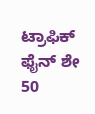ಟ್ರಾಫಿಕ್‌ ಫೈನ್‌ ಶೇ 50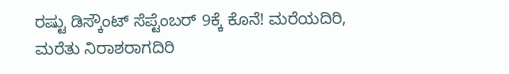ರಷ್ಟು ಡಿಸ್ಕೌಂಟ್‌ ಸೆಪ್ಟೆಂಬರ್‌ 9ಕ್ಕೆ ಕೊನೆ! ಮರೆಯದಿರಿ, ಮರೆತು ನಿರಾಶರಾಗದಿರಿ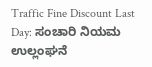Traffic Fine Discount Last Day: ಸಂಚಾರಿ ನಿಯಮ ಉಲ್ಲಂಘನೆ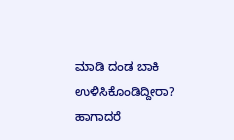ಮಾಡಿ ದಂಡ ಬಾಕಿ ಉಳಿಸಿಕೊಂಡಿದ್ದೀರಾ? ಹಾಗಾದರೆ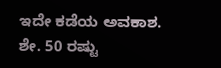ಇದೇ ಕಡೆಯ ಅವಕಾಶ. ಶೇ. 50 ರಷ್ಟು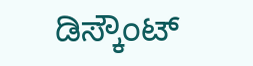ಡಿಸ್ಕೌಂಟ್‌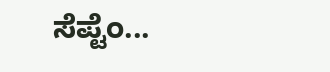ಸೆಪ್ಟೆಂ...